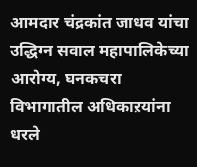आमदार चंद्रकांत जाधव यांचा उद्धिग्न सवाल महापालिकेच्या आरोग्य, घनकचरा विभागातील अधिकाऱयांना धरले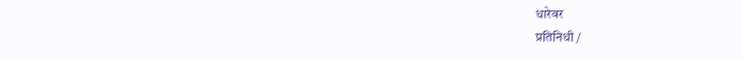धारेवर
प्रतिनिधी /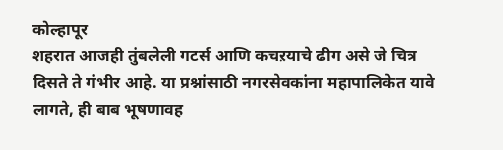कोल्हापूर
शहरात आजही तुंबलेली गटर्स आणि कचऱयाचे ढीग असे जे चित्र दिसते ते गंभीर आहे. या प्रश्नांसाठी नगरसेवकांना महापालिकेत यावे लागते, ही बाब भूषणावह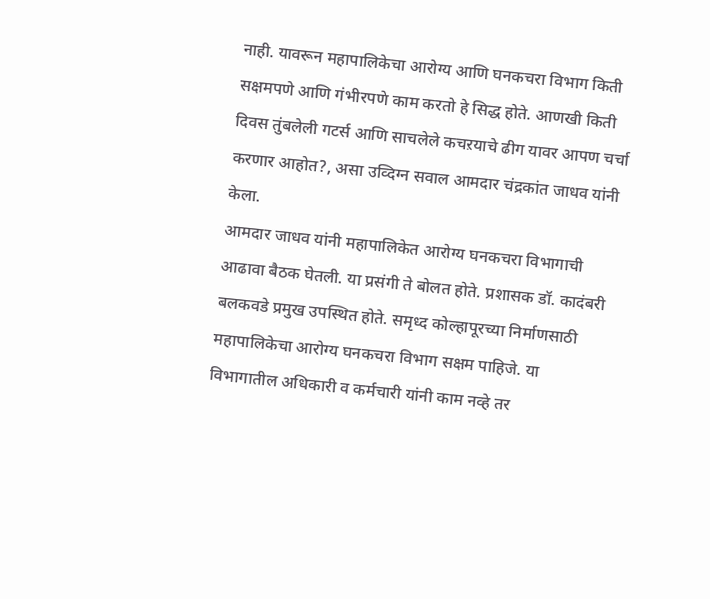नाही. यावरून महापालिकेचा आरोग्य आणि घनकचरा विभाग किती सक्षमपणे आणि गंभीरपणे काम करतो हे सिद्ध होते. आणखी किती दिवस तुंबलेली गटर्स आणि साचलेले कचऱयाचे ढीग यावर आपण चर्चा करणार आहोत?, असा उव्दिग्न सवाल आमदार चंद्रकांत जाधव यांनी केला.
आमदार जाधव यांनी महापालिकेत आरोग्य घनकचरा विभागाची आढावा बैठक घेतली. या प्रसंगी ते बोलत होते. प्रशासक डॉ. कादंबरी बलकवडे प्रमुख उपस्थित होते. समृध्द कोल्हापूरच्या निर्माणसाठी महापालिकेचा आरोग्य घनकचरा विभाग सक्षम पाहिजे. या विभागातील अधिकारी व कर्मचारी यांनी काम नव्हे तर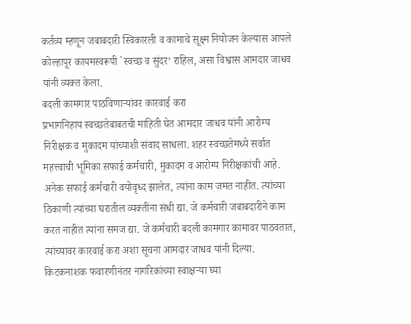कर्तव्य म्हणून जबाबदारी स्विकारली व कामाचे सूक्ष्म नियोजन केल्यास आपले कोल्हापूर कायमस्वरूपी `स्वच्छ व सुंदर’ राहिल, असा विश्वास आमदार जाधव यांनी व्यक्त केला.
बदली कामगार पाठविणाऱ्यांवर कारवाई करा
प्रभागनिहाय स्वच्छतेबाबतची माहिती घेत आमदार जाधव यांनी आरोग्य निरीक्षक व मुकादम यांच्याशी संवाद साधला. शहर स्वच्छतेमध्ये सर्वात महत्त्वाची भूमिका सफाई कर्मचारी, मुकादम व आरोग्य निरीक्षकांची आहे. अनेक सफाई कर्मचारी वयोवृध्द झालेत, त्यांना काम जमत नाहीत. त्यांच्या ठिकाणी त्यांच्या घरातील व्यक्तींना संधी द्या. जे कर्मचारी जबाबदारीने काम करत नाहीत त्यांना समज द्या. जे कर्मचारी बदली कामगार कामावर पाठवतात, त्यांच्यावर कारवाई करा अशा सूचना आमदार जाधव यांनी दिल्या.
किटकनाशक फवारणीनंतर नागरिकांच्या स्वाक्षऱ्या घ्या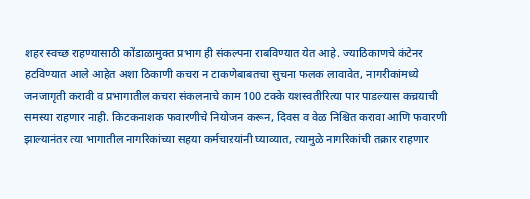शहर स्वच्छ राहण्यासाठी कोंडाळामुक्त प्रभाग ही संकल्पना राबविण्यात येत आहे. ज्याठिकाणचे कंटेनर हटविण्यात आले आहेत अशा ठिकाणी कचरा न टाकणेबाबतचा सुचना फलक लावावेत, नागरीकांमध्ये जनजागृती करावी व प्रभागातील कचरा संकलनाचे काम 100 टक्के यशस्वतीरित्या पार पाडल्यास कच्रयाची समस्या राहणार नाही. किटकनाशक फवारणीचे नियोजन करून, दिवस व वेळ निश्चित करावा आणि फवारणी झाल्यानंतर त्या भागातील नागरिकांच्या सहया कर्मचाऱयांनी घ्याव्यात, त्यामुळे नागरिकांची तक्रार राहणार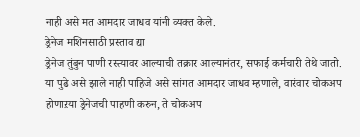नाही असे मत आमदार जाधव यांनी व्यक्त केले.
ड्रेनेज मशिनसाठी प्रस्ताव द्या
ड्रेनेज तुंबुन पाणी रस्त्यावर आल्याची तक्रार आल्यानंतर, सफाई कर्मचारी तेथे जातो. या पुढे असे झाले नाही पाहिजे असे सांगत आमदार जाधव म्हणाले, वारंवार चोकअप होणाऱया ड्रेनेजची पाहणी करुन, ते चोकअप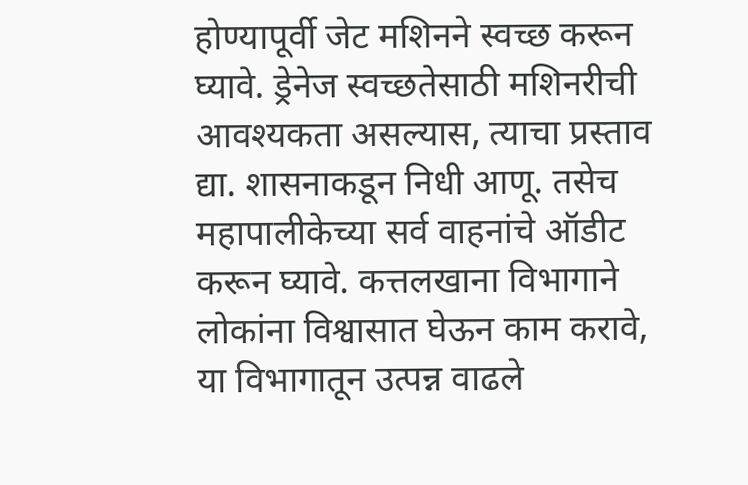होण्यापूर्वी जेट मशिनने स्वच्छ करून घ्यावे. ड्रेनेज स्वच्छतेसाठी मशिनरीची आवश्यकता असल्यास, त्याचा प्रस्ताव द्या. शासनाकडून निधी आणू. तसेच महापालीकेच्या सर्व वाहनांचे ऑडीट करून घ्यावे. कत्तलखाना विभागाने लोकांना विश्वासात घेऊन काम करावे, या विभागातून उत्पन्न वाढले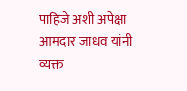पाहिजे अशी अपेक्षा आमदार जाधव यांनी व्यक्त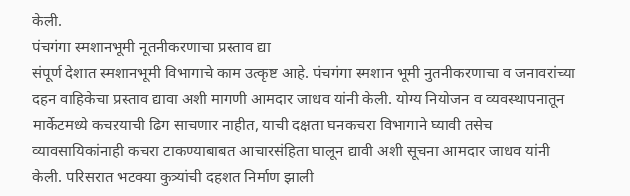केली.
पंचगंगा स्मशानभूमी नूतनीकरणाचा प्रस्ताव द्या
संपूर्ण देशात स्मशानभूमी विभागाचे काम उत्कृष्ट आहे. पंचगंगा स्मशान भूमी नुतनीकरणाचा व जनावरांच्या दहन वाहिकेचा प्रस्ताव द्यावा अशी मागणी आमदार जाधव यांनी केली. योग्य नियोजन व व्यवस्थापनातून मार्केटमध्ये कचऱयाची ढिग साचणार नाहीत, याची दक्षता घनकचरा विभागाने घ्यावी तसेच व्यावसायिकांनाही कचरा टाकण्याबाबत आचारसंहिता घालून द्यावी अशी सूचना आमदार जाधव यांनी केली. परिसरात भटक्या कुत्र्यांची दहशत निर्माण झाली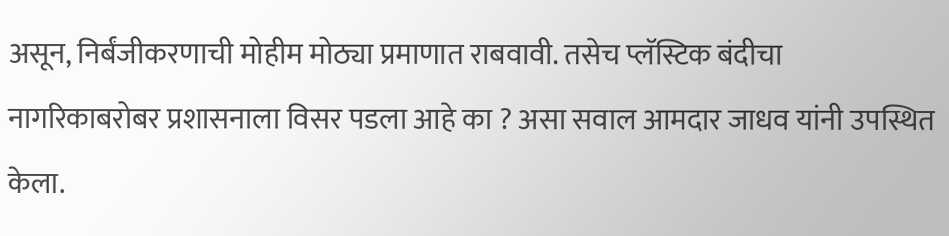असून, निर्बंजीकरणाची मोहीम मोठ्या प्रमाणात राबवावी. तसेच प्लॅस्टिक बंदीचा नागरिकाबरोबर प्रशासनाला विसर पडला आहे का ? असा सवाल आमदार जाधव यांनी उपस्थित केला.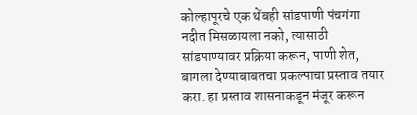कोल्हापूरचे एक थेंबही सांडपाणी पंचगंगा नदीत मिसळायला नको, त्यासाठी सांडपाण्यावर प्रक्रिया करून, पाणी शेत, बागला देण्याबाबतचा प्रकल्पाचा प्रस्ताव तयार करा. हा प्रस्ताव शासनाकडून मंजूर करून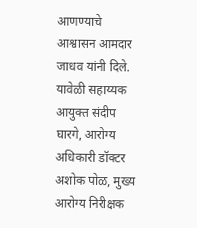आणण्याचे आश्वासन आमदार जाधव यांनी दिले. यावेळी सहाय्यक आयुक्त संदीप घारगे, आरोग्य अधिकारी डॉक्टर अशोक पोळ, मुख्य आरोग्य निरीक्षक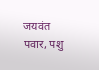जयवंत पवार, पशु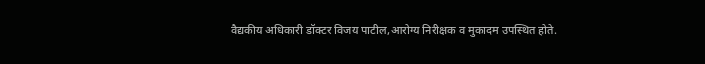वैद्यकीय अधिकारी डॉक्टर विजय पाटील,आरोग्य निरीक्षक व मुकादम उपस्थित होते.